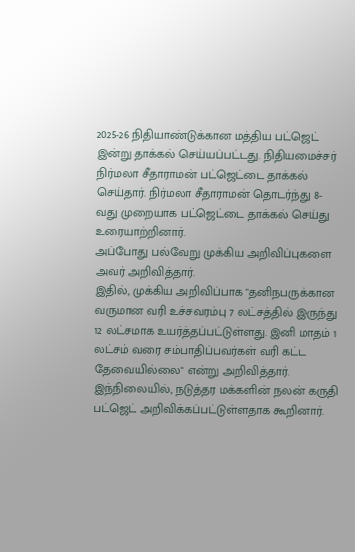2025-26 நிதியாண்டுக்கான மத்திய பட்ஜெட் இன்று தாக்கல் செய்யப்பட்டது. நிதியமைச்சர் நிர்மலா சீதாராமன் பட்ஜெட்டை தாக்கல் செய்தார். நிர்மலா சீதாராமன் தொடர்ந்து 8-வது முறையாக பட்ஜெட்டை தாக்கல் செய்து உரையாற்றினார்.
அப்போது பல்வேறு முக்கிய அறிவிப்புகளை அவர் அறிவித்தார்.
இதில், முக்கிய அறிவிப்பாக "தனிநபருக்கான வருமான வரி உச்சவரம்பு 7 லட்சத்தில் இருந்து 12 லட்சமாக உயர்த்தப்பட்டுள்ளது. இனி மாதம் 1 லட்சம் வரை சம்பாதிப்பவர்கள் வரி கட்ட தேவையில்லை" என்று அறிவித்தார்.
இந்நிலையில், நடுத்தர மக்களின் நலன் கருதி பட்ஜெட் அறிவிக்கப்பட்டுள்ளதாக கூறினார்.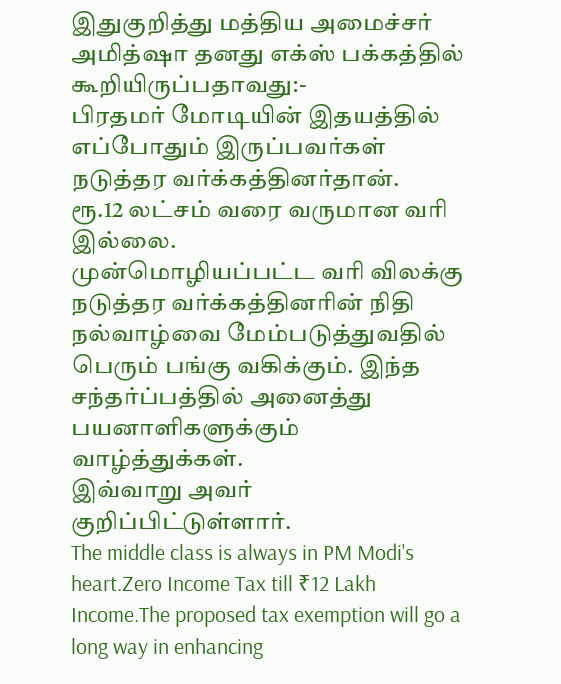இதுகுறித்து மத்திய அமைச்சர் அமித்ஷா தனது எக்ஸ் பக்கத்தில் கூறியிருப்பதாவது:-
பிரதமர் மோடியின் இதயத்தில் எப்போதும் இருப்பவர்கள் நடுத்தர வர்க்கத்தினர்தான்.
ரூ.12 லட்சம் வரை வருமான வரி இல்லை.
முன்மொழியப்பட்ட வரி விலக்கு நடுத்தர வர்க்கத்தினரின் நிதி நல்வாழ்வை மேம்படுத்துவதில் பெரும் பங்கு வகிக்கும். இந்த சந்தர்ப்பத்தில் அனைத்து பயனாளிகளுக்கும் வாழ்த்துக்கள்.
இவ்வாறு அவர் குறிப்பிட்டுள்ளார்.
The middle class is always in PM Modi's heart.Zero Income Tax till ₹12 Lakh Income.The proposed tax exemption will go a long way in enhancing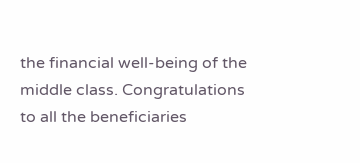the financial well-being of the middle class. Congratulations to all the beneficiaries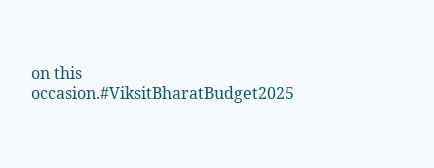on this occasion.#ViksitBharatBudget2025